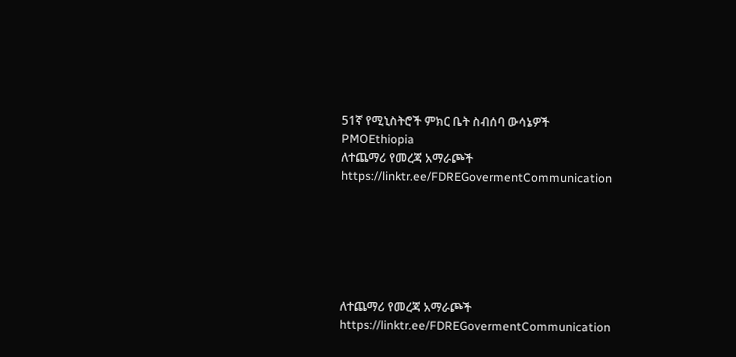51ኛ የሚኒስትሮች ምክር ቤት ስብሰባ ውሳኔዎች
PMOEthiopia
ለተጨማሪ የመረጃ አማራጮች
https://linktr.ee/FDREGovermentCommunication






ለተጨማሪ የመረጃ አማራጮች
https://linktr.ee/FDREGovermentCommunication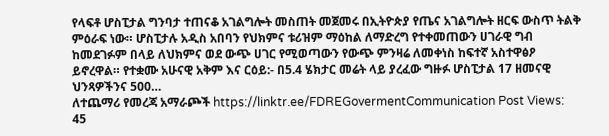የላፍቶ ሆስፒታል ግንባታ ተጠናቆ አገልግሎት መስጠት መጀመሩ በኢትዮጵያ የጤና አገልግሎት ዘርፍ ውስጥ ትልቅ ምዕራፍ ነው። ሆስፒታሉ አዲስ አበባን የህክምና ቱሪዝም ማዕከል ለማድረግ የተቀመጠውን ሀገራዊ ግብ ከመደገፉም በላይ ለህክምና ወደ ውጭ ሀገር የሚወጣውን የውጭ ምንዛሬ ለመቀነስ ከፍተኛ አስተዋፅዖ ይኖረዋል። የተቋሙ አሁናዊ አቅም እና ርዕይ:- በ5.4 ሄክታር መሬት ላይ ያረፈው ግዙፉ ሆስፒታል 17 ዘመናዊ ህንጻዎችንና 500…
ለተጨማሪ የመረጃ አማራጮች https://linktr.ee/FDREGovermentCommunication Post Views: 45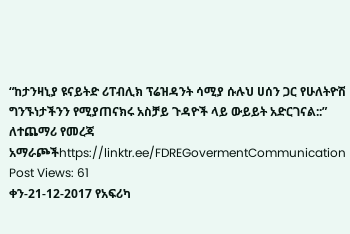“ከታንዛኒያ ዩናይትድ ሪፐብሊክ ፕሬዝዳንት ሳሚያ ሱሉህ ሀሰን ጋር የሁለትዮሽ ግንኙነታችንን የሚያጠናክሩ አስቻይ ጉዳዮች ላይ ውይይት አድርገናል::” ለተጨማሪ የመረጃ አማራጮችhttps://linktr.ee/FDREGovermentCommunication Post Views: 61
ቀን-21-12-2017 የአፍሪካ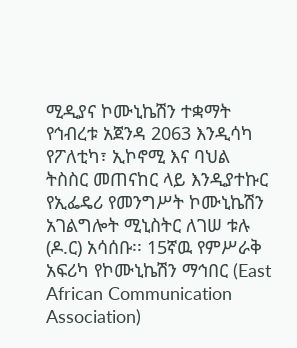ሚዲያና ኮሙኒኬሽን ተቋማት የኅብረቱ አጀንዳ 2063 እንዲሳካ የፖለቲካ፣ ኢኮኖሚ እና ባህል ትስስር መጠናከር ላይ እንዲያተኩር የኢፌዴሪ የመንግሥት ኮሙኒኬሽን አገልግሎት ሚኒስትር ለገሠ ቱሉ (ዶ.ር) አሳሰቡ፡፡ 15ኛዉ የምሥራቅ አፍሪካ የኮሙኒኬሽን ማኅበር (East African Communication Association)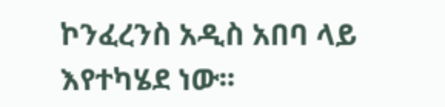ኮንፈረንስ አዲስ አበባ ላይ እየተካሄደ ነው፡፡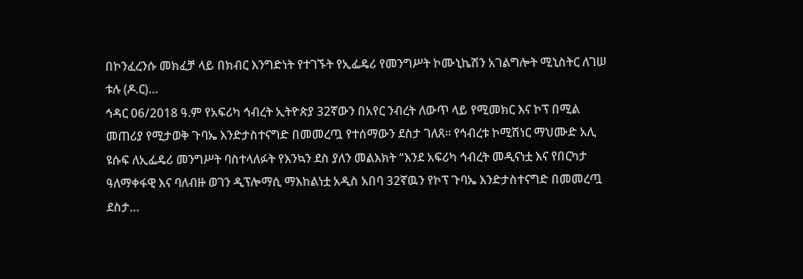በኮንፈረንሱ መክፈቻ ላይ በክብር እንግድነት የተገኙት የኢፌዴሪ የመንግሥት ኮሙኒኬሽን አገልግሎት ሚኒስትር ለገሠ ቱሉ (ዶ.ር)…
ኅዳር 06/2018 ዓ.ም የአፍሪካ ኅብረት ኢትዮጵያ 32ኛውን በአየር ንብረት ለውጥ ላይ የሚመክር እና ኮፕ በሚል መጠሪያ የሚታወቅ ጉባኤ እንድታስተናግድ በመመረጧ የተሰማውን ደስታ ገለጸ፡፡ የኅብረቱ ኮሚሽነር ማህሙድ አሊ ዩሱፍ ለኢፌዴሪ መንግሥት ባስተላለፉት የእንኳን ደስ ያለን መልእክት “እንደ አፍሪካ ኅብረት መዲናነቷ እና የበርካታ ዓለማቀፋዊ እና ባለብዙ ወገን ዲፕሎማሲ ማእከልነቷ አዲስ አበባ 32ኛዉን የኮፕ ጉባኤ እንድታስተናግድ በመመረጧ ደስታ…